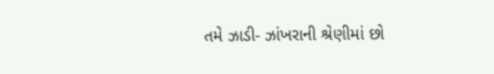તમે ઝાડી- ઝાંખરાની શ્રેણીમાં છો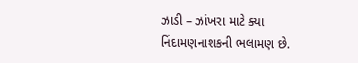ઝાડી – ઝાંખરા માટે ક્યા નિંદામણનાશકની ભલામણ છે.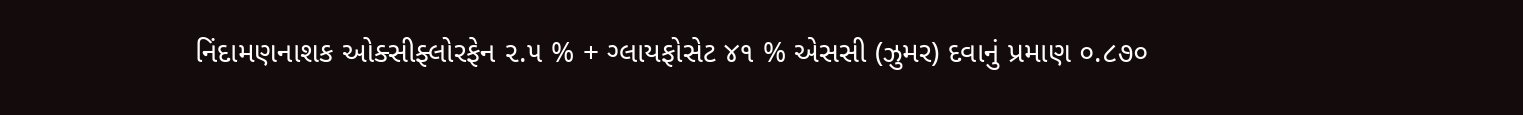નિંદામણનાશક ઓક્સીફ્લોરફેન ૨.૫ % + ગ્લાયફોસેટ ૪૧ % એસસી (ઝુમર) દવાનું પ્રમાણ ૦.૮૭૦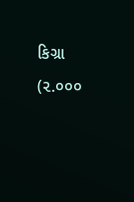કિગ્રા (૨.૦૦૦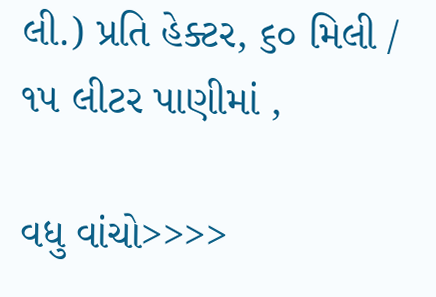લી.) પ્રતિ હેક્ટર, ૬૦ મિલી / ૧૫ લીટર પાણીમાં ,

વધુ વાંચો>>>>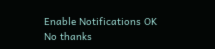Enable Notifications OK No thanks